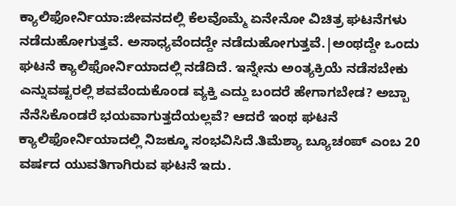ಕ್ಯಾಲಿಫೋರ್ನಿಯಾ:ಜೀವನದಲ್ಲಿ ಕೆಲವೊಮ್ಮೆ ಏನೇನೋ ವಿಚಿತ್ರ ಘಟನೆಗಳು ನಡೆದುಹೋಗುತ್ತವೆ. ಅಸಾಧ್ಯವೆಂದದ್ದೇ ನಡೆದುಹೋಗುತ್ತವೆ.|ಅಂಥದ್ದೇ ಒಂದು ಘಟನೆ ಕ್ಯಾಲಿಫೋರ್ನಿಯಾದಲ್ಲಿ ನಡೆದಿದೆ. ಇನ್ನೇನು ಅಂತ್ಯಕ್ರಿಯೆ ನಡೆಸಬೇಕು ಎನ್ನುವಷ್ಟರಲ್ಲಿ ಶವವೆಂದುಕೊಂಡ ವ್ಯಕ್ತಿ ಎದ್ದು ಬಂದರೆ ಹೇಗಾಗಬೇಡ? ಅಬ್ಬಾ ನೆನೆಸಿಕೊಂಡರೆ ಭಯವಾಗುತ್ತದೆಯಲ್ಲವೆ? ಆದರೆ ಇಂಥ ಘಟನೆ ಕ್ಯಾಲಿಫೋರ್ನಿಯಾದಲ್ಲಿ ನಿಜಕ್ಕೂ ಸಂಭವಿಸಿದೆ.ತಿಮೆಶ್ಯಾ ಬ್ಯೂಚಂಪ್ ಎಂಬ 20 ವರ್ಷದ ಯುವತಿಗಾಗಿರುವ ಘಟನೆ ಇದು.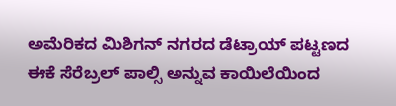ಅಮೆರಿಕದ ಮಿಶಿಗನ್ ನಗರದ ಡೆಟ್ರಾಯ್ ಪಟ್ಟಣದ ಈಕೆ ಸೆರೆಬ್ರಲ್ ಪಾಲ್ಸಿ ಅನ್ನುವ ಕಾಯಿಲೆಯಿಂದ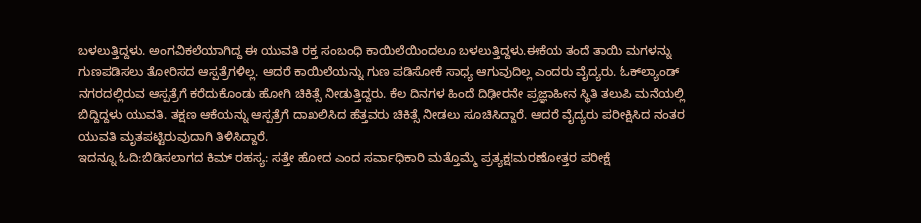ಬಳಲುತ್ತಿದ್ದಳು. ಅಂಗವಿಕಲೆಯಾಗಿದ್ದ ಈ ಯುವತಿ ರಕ್ತ ಸಂಬಂಧಿ ಕಾಯಿಲೆಯಿಂದಲೂ ಬಳಲುತ್ತಿದ್ದಳು.ಈಕೆಯ ತಂದೆ ತಾಯಿ ಮಗಳನ್ನು ಗುಣಪಡಿಸಲು ತೋರಿಸದ ಆಸ್ಪತ್ರೆಗಳಿಲ್ಲ. ಆದರೆ ಕಾಯಿಲೆಯನ್ನು ಗುಣ ಪಡಿಸೋಕೆ ಸಾಧ್ಯ ಆಗುವುದಿಲ್ಲ ಎಂದರು ವೈದ್ಯರು. ಓಕ್‌ಲ್ಯಾಂಡ್‌ ನಗರದಲ್ಲಿರುವ ಆಸ್ಪತ್ರೆಗೆ ಕರೆದುಕೊಂಡು ಹೋಗಿ ಚಿಕಿತ್ಸೆ ನೀಡುತ್ತಿದ್ದರು. ಕೆಲ ದಿನಗಳ ಹಿಂದೆ ದಿಢೀರನೇ ಪ್ರಜ್ಞಾಹೀನ ಸ್ಥಿತಿ ತಲುಪಿ ಮನೆಯಲ್ಲಿ ಬಿದ್ದಿದ್ದಳು ಯುವತಿ. ತಕ್ಷಣ ಆಕೆಯನ್ನು ಆಸ್ಪತ್ರೆಗೆ ದಾಖಲಿಸಿದ ಹೆತ್ತವರು ಚಿಕಿತ್ಸೆ ನೀಡಲು ಸೂಚಿಸಿದ್ದಾರೆ. ಆದರೆ ವೈದ್ಯರು ಪರೀಕ್ಷಿಸಿದ ನಂತರ ಯುವತಿ ಮೃತಪಟ್ಟಿರುವುದಾಗಿ ತಿಳಿಸಿದ್ದಾರೆ.
ಇದನ್ನೂ ಓದಿ:ಬಿಡಿಸಲಾಗದ ಕಿಮ್‌ ರಹಸ್ಯ: ಸತ್ತೇ ಹೋದ ಎಂದ ಸರ್ವಾಧಿಕಾರಿ ಮತ್ತೊಮ್ಮೆ ಪ್ರತ್ಯಕ್ಷ!ಮರಣೋತ್ತರ ಪರೀಕ್ಷೆ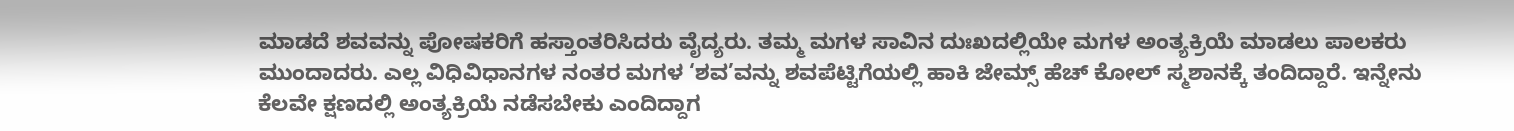ಮಾಡದೆ ಶವವನ್ನು ಪೋಷಕರಿಗೆ ಹಸ್ತಾಂತರಿಸಿದರು ವೈದ್ಯರು. ತಮ್ಮ ಮಗಳ ಸಾವಿನ ದುಃಖದಲ್ಲಿಯೇ ಮಗಳ ಅಂತ್ಯಕ್ರಿಯೆ ಮಾಡಲು ಪಾಲಕರು ಮುಂದಾದರು. ಎಲ್ಲ ವಿಧಿವಿಧಾನಗಳ ನಂತರ ಮಗಳ ‘ಶವ’ವನ್ನು ಶವಪೆಟ್ಟಿಗೆಯಲ್ಲಿ ಹಾಕಿ ಜೇಮ್ಸ್ ಹೆಚ್ ಕೋಲ್ ಸ್ಮಶಾನಕ್ಕೆ ತಂದಿದ್ದಾರೆ. ಇನ್ನೇನು ಕೆಲವೇ ಕ್ಷಣದಲ್ಲಿ ಅಂತ್ಯಕ್ರಿಯೆ ನಡೆಸಬೇಕು ಎಂದಿದ್ದಾಗ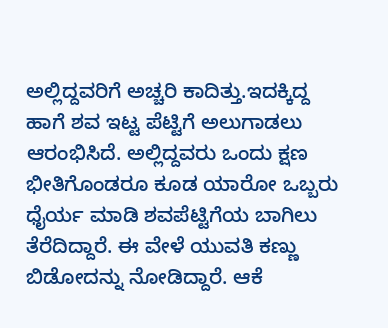ಅಲ್ಲಿದ್ದವರಿಗೆ ಅಚ್ಚರಿ ಕಾದಿತ್ತು.ಇದಕ್ಕಿದ್ದ ಹಾಗೆ ಶವ ಇಟ್ಟ ಪೆಟ್ಟಿಗೆ ಅಲುಗಾಡಲು ಆರಂಭಿಸಿದೆ. ಅಲ್ಲಿದ್ದವರು ಒಂದು ಕ್ಷಣ ಭೀತಿಗೊಂಡರೂ ಕೂಡ ಯಾರೋ ಒಬ್ಬರು ಧೈರ್ಯ ಮಾಡಿ ಶವಪೆಟ್ಟಿಗೆಯ ಬಾಗಿಲು ತೆರೆದಿದ್ದಾರೆ. ಈ ವೇಳೆ ಯುವತಿ ಕಣ್ಣು ಬಿಡೋದನ್ನು ನೋಡಿದ್ದಾರೆ. ಆಕೆ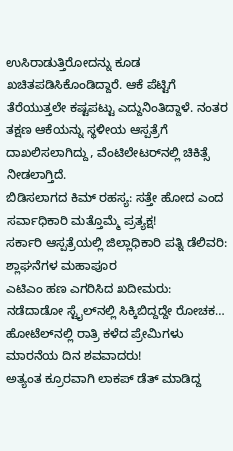ಉಸಿರಾಡುತ್ತಿರೋದನ್ನು ಕೂಡ ಖಚಿತಪಡಿಸಿಕೊಂಡಿದ್ದಾರೆ. ಆಕೆ ಪೆಟ್ಟಿಗೆ ತೆರೆಯುತ್ತಲೇ ಕಷ್ಟಪಟ್ಟು ಎದ್ದುನಿಂತಿದ್ದಾಳೆ. ನಂತರ ತಕ್ಷಣ ಆಕೆಯನ್ನು ಸ್ಥಳೀಯ ಆಸ್ಪತ್ರೆಗೆ ದಾಖಲಿಸಲಾಗಿದ್ದು, ವೆಂಟಿಲೇಟರ್‌ನಲ್ಲಿ ಚಿಕಿತ್ಸೆ ನೀಡಲಾಗ್ತಿದೆ.
ಬಿಡಿಸಲಾಗದ ಕಿಮ್‌ ರಹಸ್ಯ: ಸತ್ತೇ ಹೋದ ಎಂದ ಸರ್ವಾಧಿಕಾರಿ ಮತ್ತೊಮ್ಮೆ ಪ್ರತ್ಯಕ್ಷ!
ಸರ್ಕಾರಿ ಆಸ್ಪತ್ರೆಯಲ್ಲಿ ಜಿಲ್ಲಾಧಿಕಾರಿ ಪತ್ನಿ ಡೆಲಿವರಿ: ಶ್ಲಾಘನೆಗಳ ಮಹಾಪೂರ
ಎಟಿಎಂ ಹಣ ಎಗರಿಸಿದ ಖದೀಮರು: ನಡೆದಾಡೋ ಸ್ಟೈಲ್‌ನಲ್ಲಿ ಸಿಕ್ಕಿಬಿದ್ದದ್ದೇ ರೋಚಕ…
ಹೋಟೆಲ್‌ನಲ್ಲಿ ರಾತ್ರಿ ಕಳೆದ ಪ್ರೇಮಿಗಳು ಮಾರನೆಯ ದಿನ ಶವವಾದರು!
ಅತ್ಯಂತ ಕ್ರೂರವಾಗಿ ಲಾಕಪ್‌ ಡೆತ್‌ ಮಾಡಿದ್ದ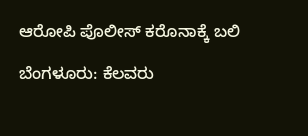ಆರೋಪಿ ಪೊಲೀಸ್‌ ಕರೊನಾಕ್ಕೆ ಬಲಿ

ಬೆಂಗಳೂರು: ಕೆಲವರು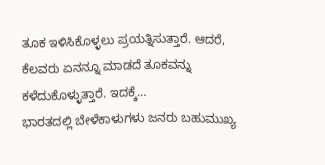ತೂಕ ಇಳಿಸಿಕೊಳ್ಳಲು ಪ್ರಯತ್ನಿಸುತ್ತಾರೆ. ಆದರೆ, ಕೆಲವರು ಏನನ್ನೂ ಮಾಡದೆ ತೂಕವನ್ನು ಕಳೆದುಕೊಳ್ಳುತ್ತಾರೆ. ಇದಕ್ಕೆ…
ಭಾರತದಲ್ಲಿ ಬೇಳೆಕಾಳುಗಳು ಜನರು ಬಹುಮುಖ್ಯ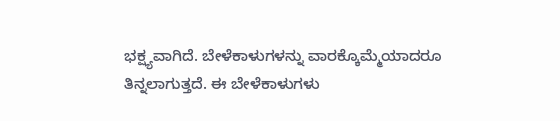ಭಕ್ಷ್ಯವಾಗಿದೆ. ಬೇಳೆಕಾಳುಗಳನ್ನು ವಾರಕ್ಕೊಮ್ಮೆಯಾದರೂ ತಿನ್ನಲಾಗುತ್ತದೆ. ಈ ಬೇಳೆಕಾಳುಗಳು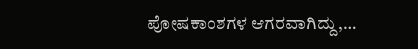ಪೋಷಕಾಂಶಗಳ ಆಗರವಾಗಿದ್ದು,…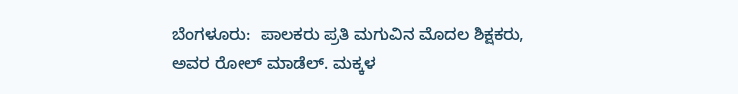ಬೆಂಗಳೂರು:  ಪಾಲಕರು ಪ್ರತಿ ಮಗುವಿನ ಮೊದಲ ಶಿಕ್ಷಕರು, ಅವರ ರೋಲ್ ಮಾಡೆಲ್. ಮಕ್ಕಳ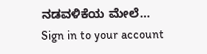ನಡವಳಿಕೆಯ ಮೇಲೆ…
Sign in to your account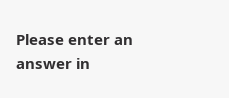Please enter an answer in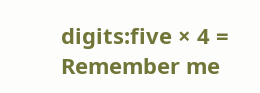digits:five × 4 =
Remember me